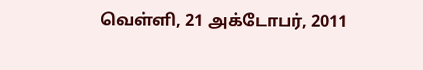வெள்ளி, 21 அக்டோபர், 2011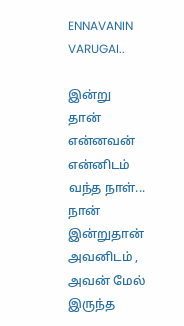ENNAVANIN VARUGAI..

இன்று தான் என்னவன் என்னிடம் வந்த நாள்... நான் இன்றுதான் அவனிடம் , அவன் மேல் இருந்த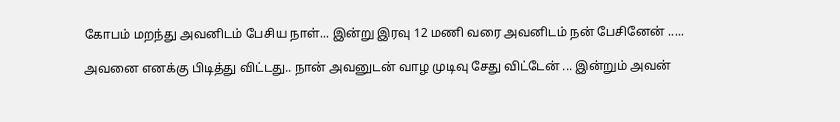கோபம் மறந்து அவனிடம் பேசிய நாள்... இன்று இரவு 12 மணி வரை அவனிடம் நன் பேசினேன் .....

அவனை எனக்கு பிடித்து விட்டது.. நான் அவனுடன் வாழ முடிவு சேது விட்டேன் ... இன்றும் அவன்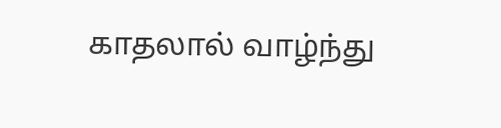காதலால் வாழ்ந்து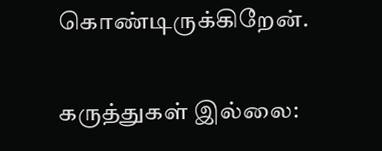கொண்டிருக்கிறேன்.

கருத்துகள் இல்லை: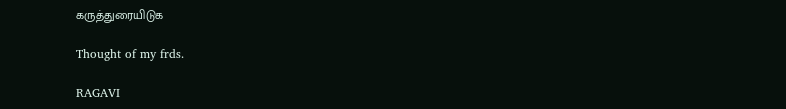கருத்துரையிடுக

Thought of my frds.

RAGAVI